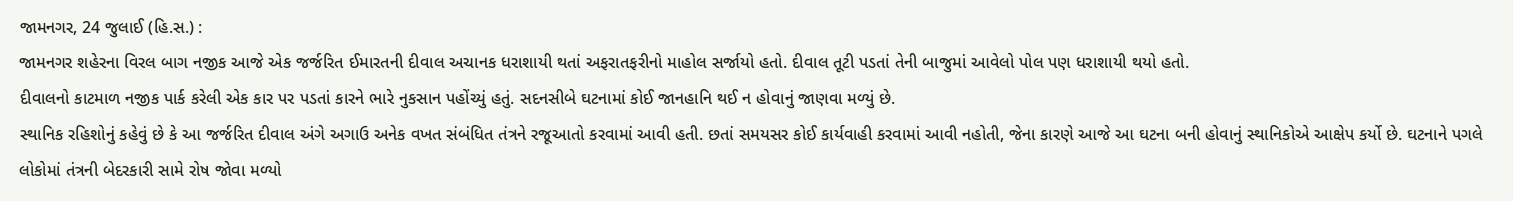જામનગર, 24 જુલાઈ (હિ.સ.) :
જામનગર શહેરના વિરલ બાગ નજીક આજે એક જર્જરિત ઈમારતની દીવાલ અચાનક ધરાશાયી થતાં અફરાતફરીનો માહોલ સર્જાયો હતો. દીવાલ તૂટી પડતાં તેની બાજુમાં આવેલો પોલ પણ ધરાશાયી થયો હતો.
દીવાલનો કાટમાળ નજીક પાર્ક કરેલી એક કાર પર પડતાં કારને ભારે નુકસાન પહોંચ્યું હતું. સદનસીબે ઘટનામાં કોઈ જાનહાનિ થઈ ન હોવાનું જાણવા મળ્યું છે.
સ્થાનિક રહિશોનું કહેવું છે કે આ જર્જરિત દીવાલ અંગે અગાઉ અનેક વખત સંબંધિત તંત્રને રજૂઆતો કરવામાં આવી હતી. છતાં સમયસર કોઈ કાર્યવાહી કરવામાં આવી નહોતી, જેના કારણે આજે આ ઘટના બની હોવાનું સ્થાનિકોએ આક્ષેપ કર્યો છે. ઘટનાને પગલે લોકોમાં તંત્રની બેદરકારી સામે રોષ જોવા મળ્યો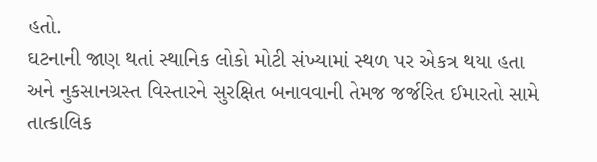હતો.
ઘટનાની જાણ થતાં સ્થાનિક લોકો મોટી સંખ્યામાં સ્થળ પર એકત્ર થયા હતા અને નુકસાનગ્રસ્ત વિસ્તારને સુરક્ષિત બનાવવાની તેમજ જર્જરિત ઈમારતો સામે તાત્કાલિક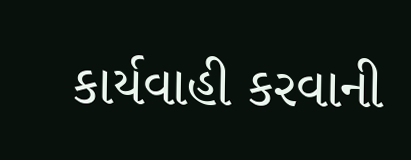કાર્યવાહી કરવાની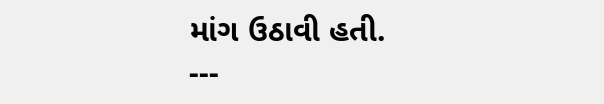માંગ ઉઠાવી હતી.
---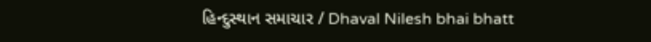હિન્દુસ્થાન સમાચાર / Dhaval Nilesh bhai bhatt